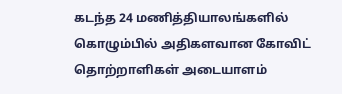கடந்த 24 மணித்தியாலங்களில் கொழும்பில் அதிகளவான கோவிட் தொற்றாளிகள் அடையாளம்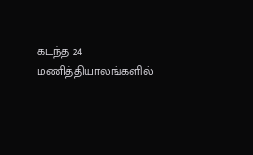கடந்த 24 மணித்தியாலங்களில்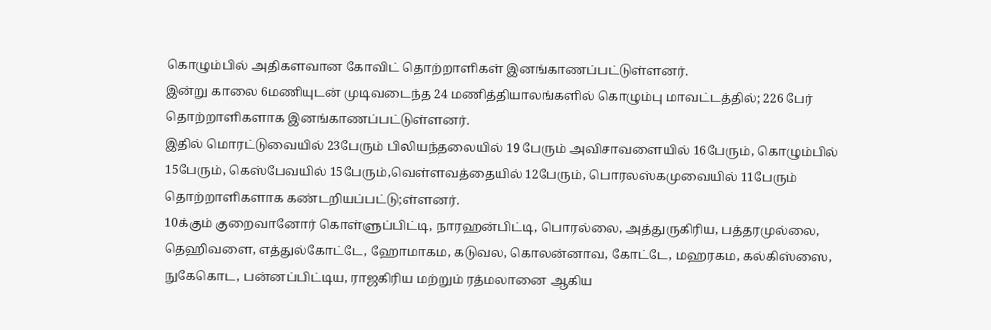கொழும்பில் அதிகளவான கோவிட் தொற்றாளிகள் இனங்காணப்பட்டுள்ளனர்.
இன்று காலை 6மணியுடன் முடிவடைந்த 24 மணித்தியாலங்களில் கொழும்பு மாவட்டத்தில்; 226 பேர் தொற்றாளிகளாக இனங்காணப்பட்டுள்ளனர்.
இதில் மொரட்டுவையில் 23பேரும் பிலியந்தலையில் 19 பேரும் அவிசாவளையில் 16பேரும், கொழும்பில் 15பேரும், கெஸ்பேவயில் 15பேரும்,வெள்ளவத்தையில் 12பேரும், பொரலஸ்கமுவையில் 11பேரும் தொற்றாளிகளாக கண்டறியப்பட்டு;ள்ளனர்.
10க்கும் குறைவானோர் கொள்ளுப்பிட்டி, நாரஹன்பிட்டி, பொரல்லை, அத்துருகிரிய, பத்தரமுல்லை, தெஹிவளை, எத்துல்கோட்டே, ஹோமாகம, கடுவல, கொலன்னாவ, கோட்டே, மஹரகம, கல்கிஸ்ஸை, நுகேகொட, பன்னப்பிட்டிய, ராஜகிரிய மற்றும் ரத்மலானை ஆகிய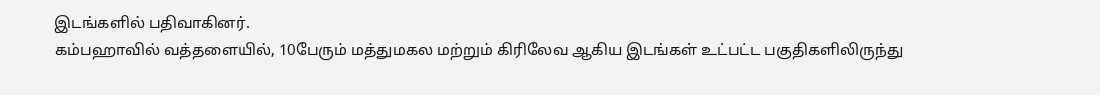இடங்களில் பதிவாகினர்.
கம்பஹாவில் வத்தளையில், 10பேரும் மத்துமகல மற்றும் கிரிலேவ ஆகிய இடங்கள் உட்பட்ட பகுதிகளிலிருந்து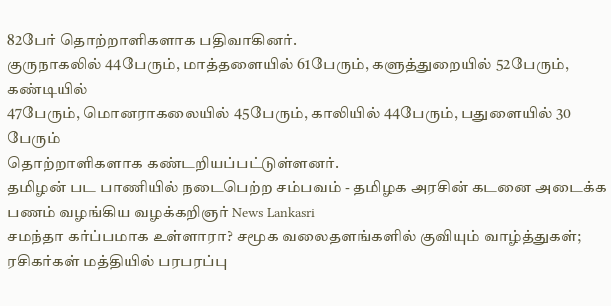82பேர் தொற்றாளிகளாக பதிவாகினர்.
குருநாகலில் 44பேரும், மாத்தளையில் 61பேரும், களுத்துறையில் 52பேரும், கண்டியில்
47பேரும், மொனராகலையில் 45பேரும், காலியில் 44பேரும், பதுளையில் 30 பேரும்
தொற்றாளிகளாக கண்டறியப்பட்டுள்ளனர்.
தமிழன் பட பாணியில் நடைபெற்ற சம்பவம் - தமிழக அரசின் கடனை அடைக்க பணம் வழங்கிய வழக்கறிஞர் News Lankasri
சமந்தா கர்ப்பமாக உள்ளாரா? சமூக வலைதளங்களில் குவியும் வாழ்த்துகள்; ரசிகர்கள் மத்தியில் பரபரப்பு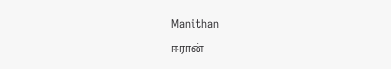Manithan
ஈரான்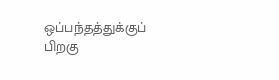ஒப்பந்தத்துக்குப் பிறகு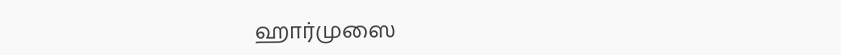ஹார்முஸை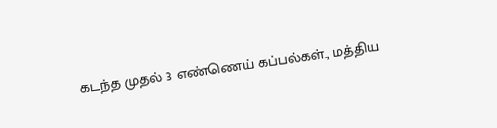கடந்த முதல் 3 எண்ணெய் கப்பல்கள்., மத்திய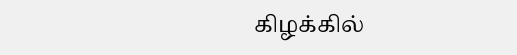கிழக்கில்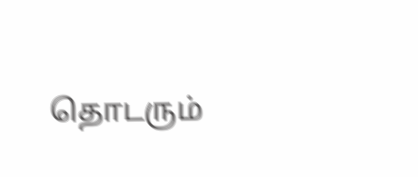தொடரும்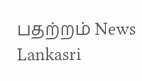பதற்றம் News Lankasri